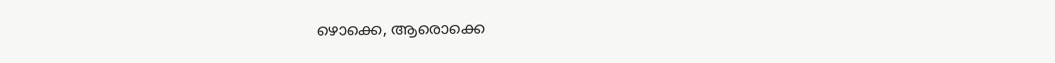ഴൊക്കെ, ആരൊക്കെ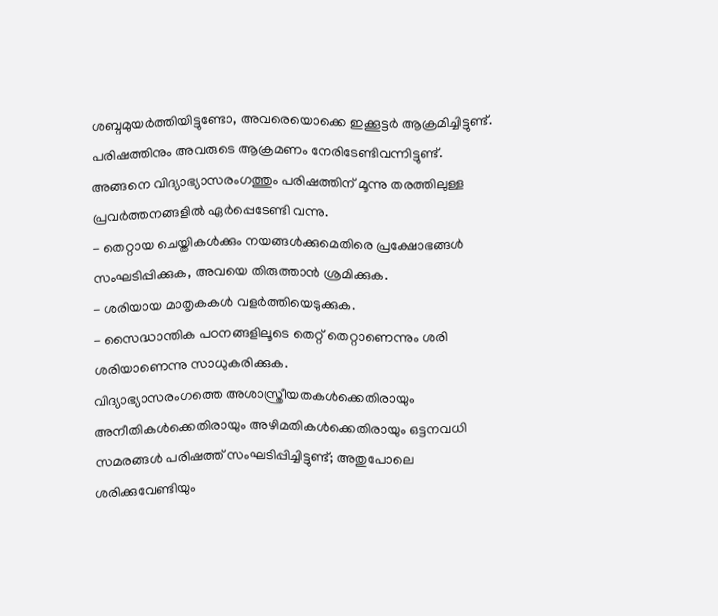ശബ്ദമുയർത്തിയിട്ടുണ്ടോ, അവരെയൊക്കെ ഇക്കൂട്ടർ ആക്രമിച്ചിട്ടുണ്ട്. പരിഷത്തിനും അവരുടെ ആക്രമണം നേരിടേണ്ടിവന്നിട്ടുണ്ട്.
അങ്ങനെ വിദ്യാഭ്യാസരംഗത്തും പരിഷത്തിന് മൂന്നു തരത്തിലുള്ള പ്രവർത്തനങ്ങളിൽ ഏർപ്പെടേണ്ടി വന്നു.
- തെറ്റായ ചെയ്തികൾക്കും നയങ്ങൾക്കുമെതിരെ പ്രക്ഷോഭങ്ങൾ സംഘടിപ്പിക്കുക, അവയെ തിരുത്താൻ ശ്രമിക്കുക.
- ശരിയായ മാതൃകകൾ വളർത്തിയെടുക്കുക.
- സൈദ്ധാന്തിക പഠനങ്ങളിലൂടെ തെറ്റ് തെറ്റാണെന്നും ശരി ശരിയാണെന്നു സാധുകരിക്കുക.
വിദ്യാഭ്യാസരംഗത്തെ അശാസ്ത്രീയതകൾക്കെതിരായും അനീതികൾക്കെതിരായും അഴിമതികൾക്കെതിരായും ഒട്ടനവധി സമരങ്ങൾ പരിഷത്ത് സംഘടിപ്പിച്ചിട്ടുണ്ട്; അതുപോലെ ശരിക്കുവേണ്ടിയും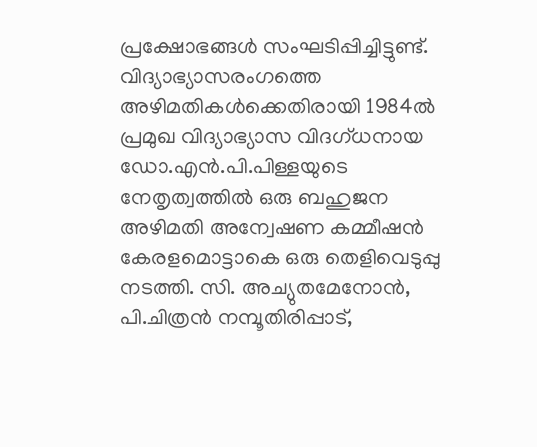പ്രക്ഷോഭങ്ങൾ സംഘടിപ്പിച്ചിട്ടുണ്ട്. വിദ്യാഭ്യാസരംഗത്തെ അഴിമതികൾക്കെതിരായി 1984ൽ പ്രമുഖ വിദ്യാഭ്യാസ വിദഗ്ധനായ ഡോ.എൻ.പി.പിള്ളയുടെ നേതൃത്വത്തിൽ ഒരു ബഹുജന അഴിമതി അന്വേഷണ കമ്മീഷൻ കേരളമൊട്ടാകെ ഒരു തെളിവെടുപ്പു നടത്തി. സി. അച്യുതമേനോൻ, പി.ചിത്രൻ നമ്പൂതിരിപ്പാട്,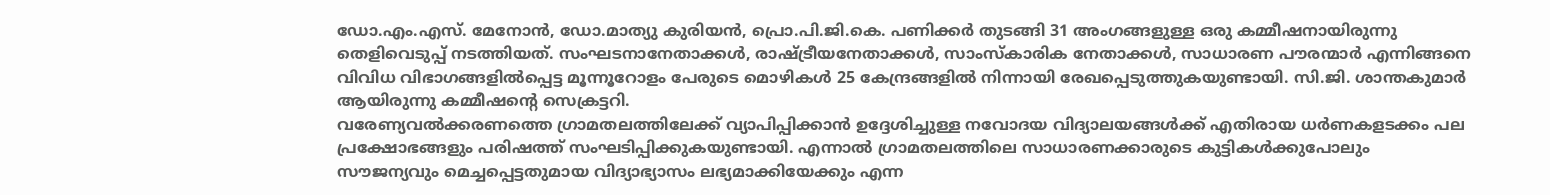ഡോ.എം.എസ്. മേനോൻ, ഡോ.മാത്യു കുരിയൻ, പ്രൊ.പി.ജി.കെ. പണിക്കർ തുടങ്ങി 31 അംഗങ്ങളുള്ള ഒരു കമ്മീഷനായിരുന്നു തെളിവെടുപ്പ് നടത്തിയത്. സംഘടനാനേതാക്കൾ, രാഷ്ട്രീയനേതാക്കൾ, സാംസ്കാരിക നേതാക്കൾ, സാധാരണ പൗരന്മാർ എന്നിങ്ങനെ വിവിധ വിഭാഗങ്ങളിൽപ്പെട്ട മൂന്നൂറോളം പേരുടെ മൊഴികൾ 25 കേന്ദ്രങ്ങളിൽ നിന്നായി രേഖപ്പെടുത്തുകയുണ്ടായി. സി.ജി. ശാന്തകുമാർ ആയിരുന്നു കമ്മീഷന്റെ സെക്രട്ടറി.
വരേണ്യവൽക്കരണത്തെ ഗ്രാമതലത്തിലേക്ക് വ്യാപിപ്പിക്കാൻ ഉദ്ദേശിച്ചുള്ള നവോദയ വിദ്യാലയങ്ങൾക്ക് എതിരായ ധർണകളടക്കം പല പ്രക്ഷോഭങ്ങളും പരിഷത്ത് സംഘടിപ്പിക്കുകയുണ്ടായി. എന്നാൽ ഗ്രാമതലത്തിലെ സാധാരണക്കാരുടെ കുട്ടികൾക്കുപോലും സൗജന്യവും മെച്ചപ്പെട്ടതുമായ വിദ്യാഭ്യാസം ലഭ്യമാക്കിയേക്കും എന്ന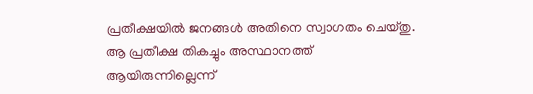പ്രതീക്ഷയിൽ ജനങ്ങൾ അതിനെ സ്വാഗതം ചെയ്തു. ആ പ്രതീക്ഷ തികച്ചും അസ്ഥാനത്ത് ആയിരുന്നില്ലെന്ന്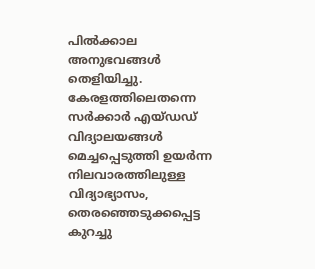പിൽക്കാല അനുഭവങ്ങൾ തെളിയിച്ചു. കേരളത്തിലെതന്നെ സർക്കാർ എയ്ഡഡ് വിദ്യാലയങ്ങൾ മെച്ചപ്പെടുത്തി ഉയർന്ന നിലവാരത്തിലുള്ള വിദ്യാഭ്യാസം, തെരഞ്ഞെടുക്കപ്പെട്ട കുറച്ചു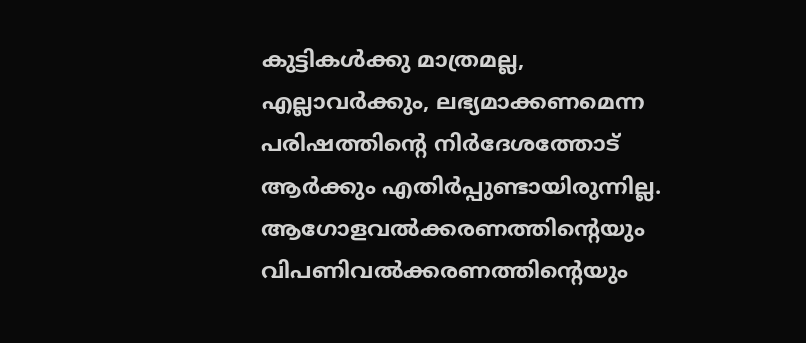കുട്ടികൾക്കു മാത്രമല്ല, എല്ലാവർക്കും, ലഭ്യമാക്കണമെന്ന പരിഷത്തിന്റെ നിർദേശത്തോട് ആർക്കും എതിർപ്പുണ്ടായിരുന്നില്ല.
ആഗോളവൽക്കരണത്തിന്റെയും വിപണിവൽക്കരണത്തിന്റെയും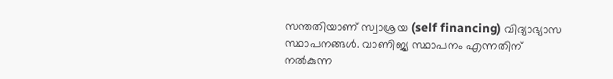സന്തതിയാണ് സ്വാശ്രയ (self financing) വിദ്യാഭ്യാസ സ്ഥാപനങ്ങൾ. വാണിജ്യ സ്ഥാപനം എന്നതിന് നൽകുന്ന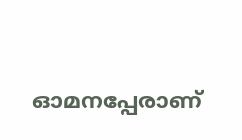ഓമനപ്പേരാണ്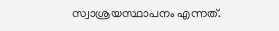സ്വാശ്രയസ്ഥാപനം എന്നത്.